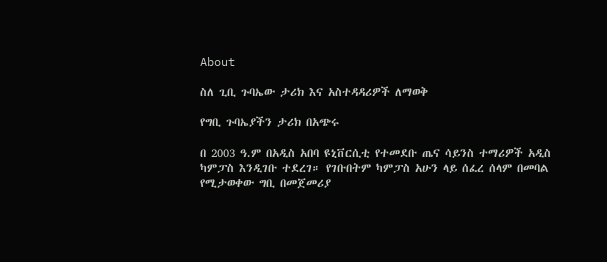About

ስለ ጊቢ ጉባኤው ታሪክ እና አስተዳዳሪዎች ለማወቅ

የግቢ ጉባኤያችን ታሪክ በአጭሩ

በ 2003 ዓ.ም በአዲስ አበባ ዩኒቨርሲቲ የተመደቡ ጤና ሳይንስ ተማሪዎች አዲስ ካምፓስ እንዲገቡ ተደረገ። የገቡበትም ካምፓስ አሁን ላይ ሰፈረ ሰላም በመባል የሚታወቀው ግቢ በመጀመሪያ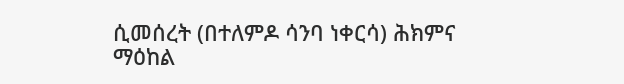ሲመሰረት (በተለምዶ ሳንባ ነቀርሳ) ሕክምና ማዕከል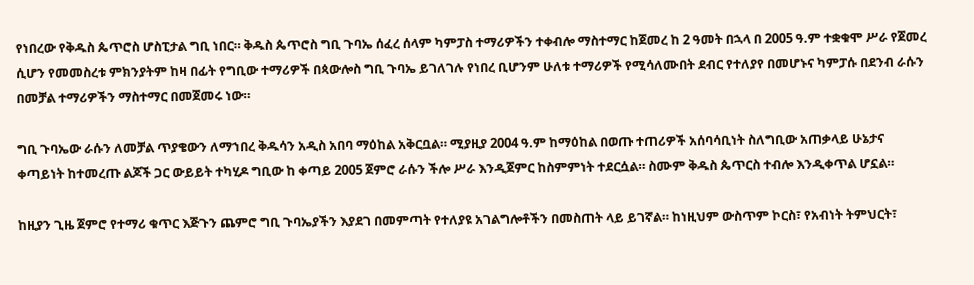የነበረው የቅዱስ ጴጥሮስ ሆስፒታል ግቢ ነበር። ቅዱስ ጴጥሮስ ግቢ ጉባኤ ሰፈረ ሰላም ካምፓስ ተማሪዎችን ተቀብሎ ማስተማር ከጀመረ ከ 2 ዓመት በኋላ በ 2005 ዓ.ም ተቋቁሞ ሥራ የጀመረ ሲሆን የመመስረቱ ምክንያትም ከዛ በፊት የግቢው ተማሪዎች በጳውሎስ ግቢ ጉባኤ ይገለገሉ የነበረ ቢሆንም ሁለቱ ተማሪዎች የሚሳለሙበት ደብር የተለያየ በመሆኑና ካምፓሱ በደንብ ራሱን በመቻል ተማሪዎችን ማስተማር በመጀመሩ ነው።

ግቢ ጉባኤው ራሱን ለመቻል ጥያቄውን ለማኀበረ ቅዱሳን አዲስ አበባ ማዕከል አቅርቧል። ሚያዚያ 2004 ዓ.ም ከማዕከል በወጡ ተጠሪዎች አሰባሳቢነት ስለግቢው አጠቃላይ ሁኔታና ቀጣይነት ከተመረጡ ልጆች ጋር ውይይት ተካሂዶ ግቢው ከ ቀጣይ 2005 ጀምሮ ራሱን ችሎ ሥራ እንዲጀምር ከስምምነት ተደርሷል። ስሙም ቅዱስ ጴጥርስ ተብሎ እንዲቀጥል ሆኗል።

ከዚያን ጊዜ ጀምሮ የተማሪ ቁጥር እጅጉን ጨምሮ ግቢ ጉባኤያችን እያደገ በመምጣት የተለያዩ አገልግሎቶችን በመስጠት ላይ ይገኛል። ከነዚህም ውስጥም ኮርስ፣ የአብነት ትምህርት፣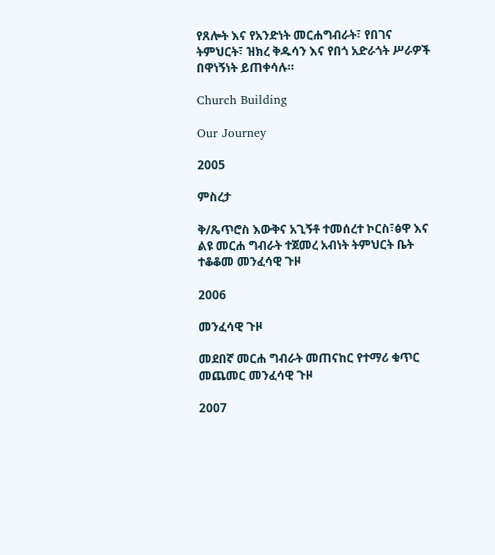የጸሎት እና የአንድነት መርሐግብራት፣ የበገና ትምህርት፣ ዝክረ ቅዱሳን እና የበጎ አድራጎት ሥራዎች በዋነኝነት ይጠቀሳሉ።

Church Building

Our Journey

2005

ምስረታ

ቅ/ጼጥሮስ እውቅና አጊኝቶ ተመሰረተ ኮርስ፣ፅዋ እና ልዩ መርሐ ግብራት ተጀመረ አብነት ትምህርት ቤት ተቆቆመ መንፈሳዊ ጉዞ

2006

መንፈሳዊ ጉዞ

መደበኛ መርሐ ግብራት መጠናከር የተማሪ ቁጥር መጨመር መንፈሳዊ ጉዞ

2007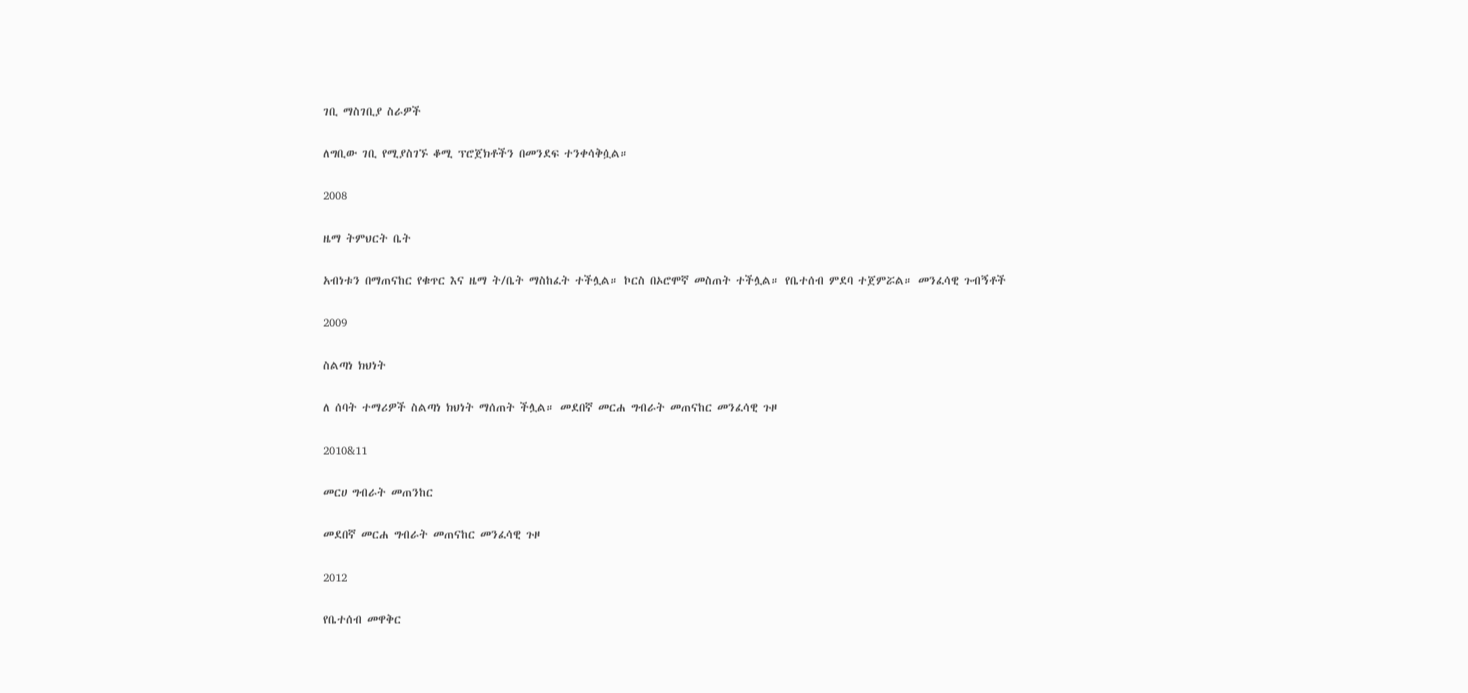ገቢ ማስገቢያ ስራዎች

ለግቢው ገቢ የሚያስገኙ ቆሚ ፕሮጀክቶችን በመንደፍ ተንቀሳቅሷል።

2008

ዜማ ትምህርት ቤት

አብነቱን በማጠናከር የቁጥር እና ዜማ ት/ቤት ማስከፈት ተችሏል። ኮርስ በኦሮሞኛ መስጠት ተችሏል። የቤተሰብ ምደባ ተጀምሯል። መንፈሳዊ ጉብኝቶች

2009

ስልጣነ ክህነት

ለ ሰባት ተማሪዎች ስልጣነ ክህነት ማሰጠት ችሏል። መደበኛ መርሐ ግብራት መጠናከር መንፈሳዊ ጉዞ

2010&11

መርሀ ግብራት መጠንከር

መደበኛ መርሐ ግብራት መጠናከር መንፈሳዊ ጉዞ

2012

የቤተሰብ መዋቅር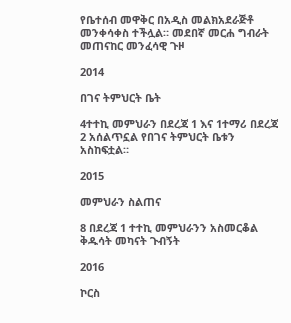የቤተሰብ መዋቅር በአዲስ መልክአደራጅቶ መንቀሳቀስ ተችሏል። መደበኛ መርሐ ግብራት መጠናከር መንፈሳዊ ጉዞ

2014

በገና ትምህርት ቤት

4ተተኪ መምህራን በደረጃ 1 እና 1ተማሪ በደረጃ 2 አሰልጥኗል የበገና ትምህርት ቤቱን አስከፍቷል።

2015

መምህራን ስልጠና

8 በደረጃ 1 ተተኪ መምህራንን አስመርቆል ቅዱሳት መካናት ጉብኝት

2016

ኮርስ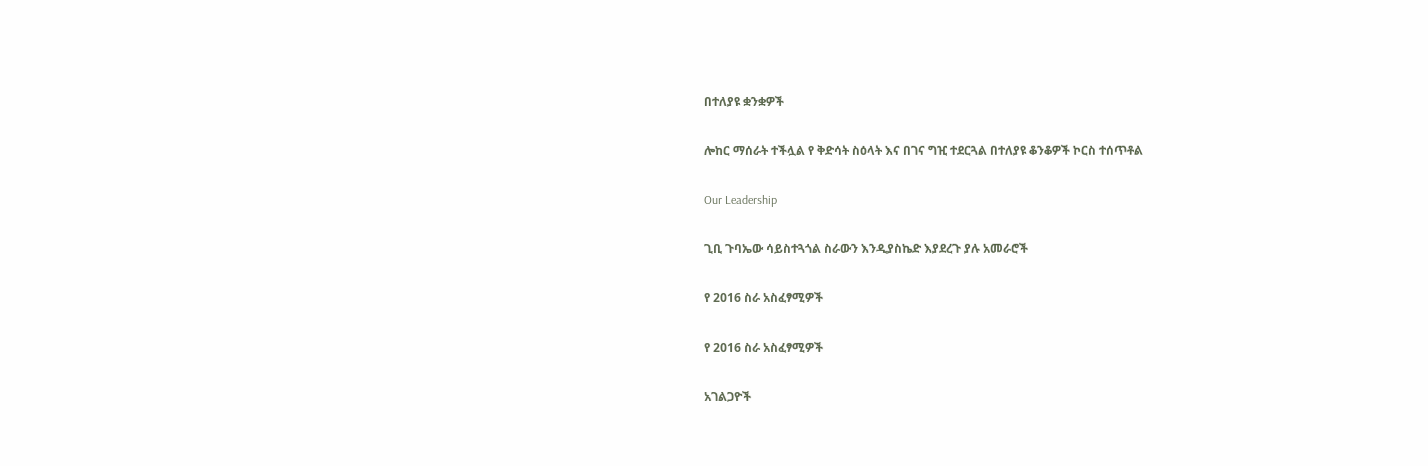በተለያዩ ቋንቋዎች

ሎከር ማሰራት ተችሏል የ ቅድሳት ስዕላት እና በገና ግዢ ተደርጓል በተለያዩ ቆንቆዎች ኮርስ ተሰጥቶል

Our Leadership

ጊቢ ጉባኤው ሳይስተጓጎል ስራውን እንዲያስኬድ እያደረጉ ያሉ አመራሮች

የ 2016 ስራ አስፈፃሚዎች

የ 2016 ስራ አስፈፃሚዎች

አገልጋዮች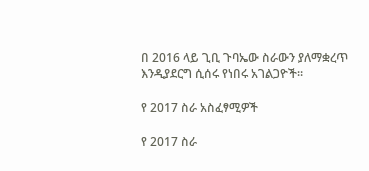በ 2016 ላይ ጊቢ ጉባኤው ስራውን ያለማቋረጥ እንዲያደርግ ሲሰሩ የነበሩ አገልጋዮች።

የ 2017 ስራ አስፈፃሚዎች

የ 2017 ስራ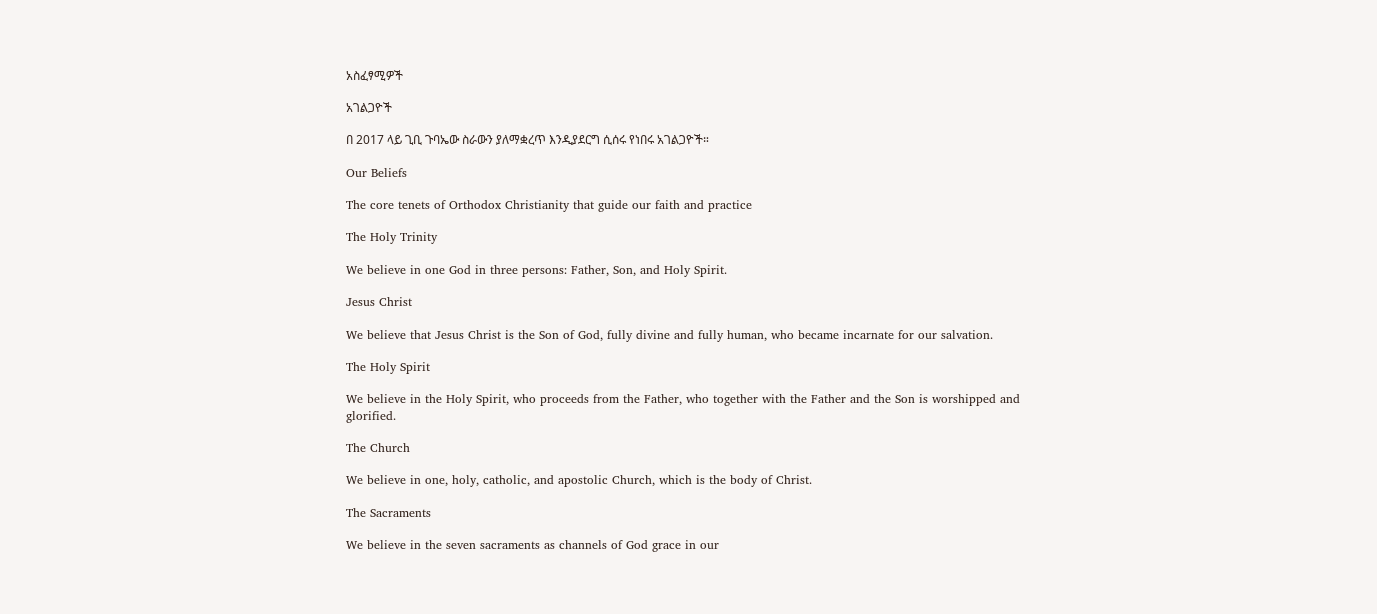አስፈፃሚዎች

አገልጋዮች

በ 2017 ላይ ጊቢ ጉባኤው ስራውን ያለማቋረጥ እንዲያደርግ ሲሰሩ የነበሩ አገልጋዮች።

Our Beliefs

The core tenets of Orthodox Christianity that guide our faith and practice

The Holy Trinity

We believe in one God in three persons: Father, Son, and Holy Spirit.

Jesus Christ

We believe that Jesus Christ is the Son of God, fully divine and fully human, who became incarnate for our salvation.

The Holy Spirit

We believe in the Holy Spirit, who proceeds from the Father, who together with the Father and the Son is worshipped and glorified.

The Church

We believe in one, holy, catholic, and apostolic Church, which is the body of Christ.

The Sacraments

We believe in the seven sacraments as channels of God grace in our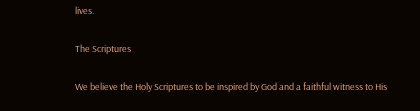lives.

The Scriptures

We believe the Holy Scriptures to be inspired by God and a faithful witness to His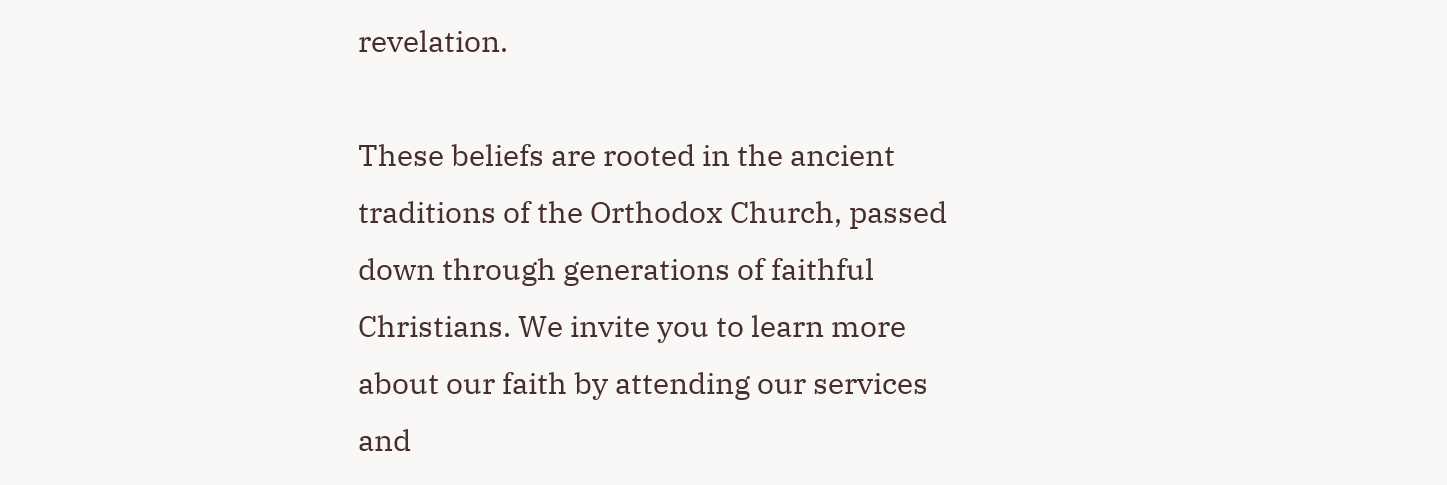revelation.

These beliefs are rooted in the ancient traditions of the Orthodox Church, passed down through generations of faithful Christians. We invite you to learn more about our faith by attending our services and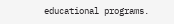educational programs.